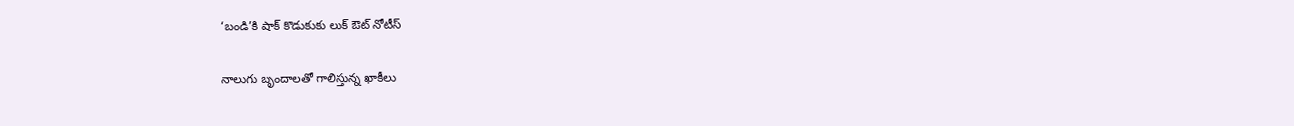‘బండి’కి షాక్ కొడుకుకు లుక్ ఔట్ నోటీస్

నాలుగు బృందాల‌తో గాలిస్తున్న ఖాకీలు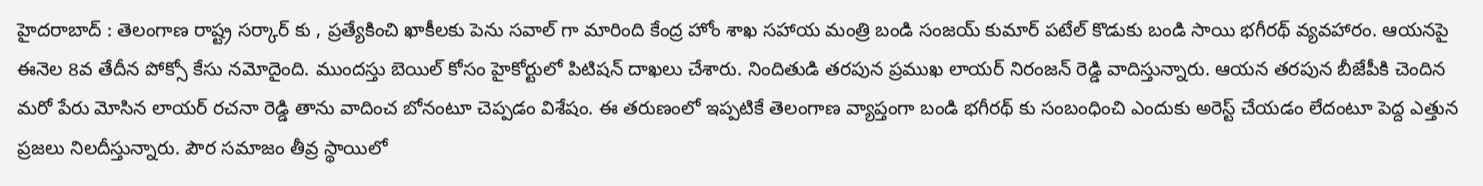హైద‌రాబాద్ : తెలంగాణ రాష్ట్ర స‌ర్కార్ కు , ప్ర‌త్యేకించి ఖాకీల‌కు పెను స‌వాల్ గా మారింది కేంద్ర హోం శాఖ స‌హాయ మంత్రి బండి సంజ‌య్ కుమార్ ప‌టేల్ కొడుకు బండి సాయి భ‌గీర‌థ్ వ్య‌వ‌హారం. ఆయ‌న‌పై ఈనెల 8వ తేదీన పోక్సో కేసు న‌మోదైంది. ముంద‌స్తు బెయిల్ కోసం హైకోర్టులో పిటిష‌న్ దాఖ‌లు చేశారు. నిందితుడి త‌రపున ప్ర‌ముఖ లాయ‌ర్ నిరంజ‌న్ రెడ్డి వాదిస్తున్నారు. ఆయ‌న త‌ర‌పున బీజేపీకి చెందిన మ‌రో పేరు మోసిన లాయ‌ర్ ర‌చ‌నా రెడ్డి తాను వాదించ బోనంటూ చెప్ప‌డం విశేషం. ఈ త‌రుణంలో ఇప్ప‌టికే తెలంగాణ వ్యాప్తంగా బండి భ‌గీర‌థ్ కు సంబంధించి ఎందుకు అరెస్ట్ చేయ‌డం లేదంటూ పెద్ద ఎత్తున ప్ర‌జ‌లు నిల‌దీస్తున్నారు. పౌర స‌మాజం తీవ్ర స్థాయిలో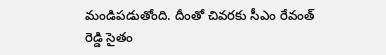మండిప‌డుతోంది. దీంతో చివ‌ర‌కు సీఎం రేవంత్ రెడ్డి సైతం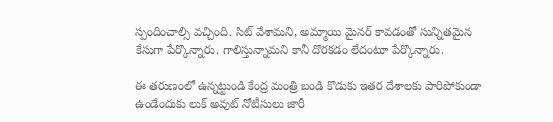స్పందించాల్సి వ‌చ్చింది. సిట్ వేశామ‌ని, అమ్మాయి మైన‌ర్ కావ‌డంతో సున్నిత‌మైన కేసుగా పేర్కొన్నారు. గాలిస్తున్నామ‌ని కానీ దొర‌క‌డం లేదంటూ పేర్కొన్నారు.

ఈ త‌రుణంలో ఉన్న‌ట్టుండి కేంద్ర మంత్రి బండి కొడుకు ఇత‌ర దేశాల‌కు పారిపోకుండా ఉండేందుకు లుక్ అవుట్ నోటీసులు జారీ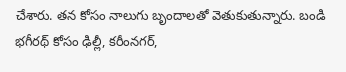చేశారు. త‌న కోసం నాలుగు బృందాల‌తో వెతుకుతున్నారు. బండి భ‌గీర‌థ్ కోసం ఢిల్లీ, క‌రీంన‌గ‌ర్,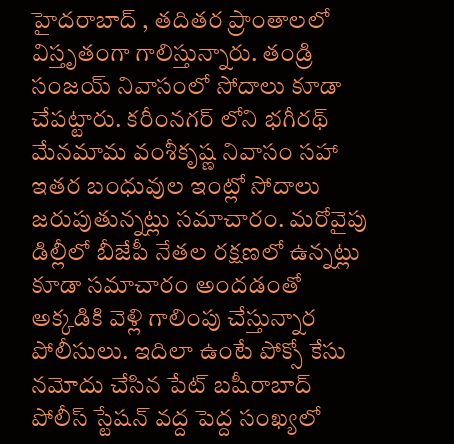హైద‌రాబాద్ , త‌దిత‌ర ప్రాంతాల‌లో విస్తృతంగా గాలిస్తున్నారు. తండ్రి సంజయ్ నివాసంలో సోదాలు కూడా చేప‌ట్టారు. కరీంనగర్ లోని భగీరథ్ మేనమామ వంశీకృష్ణ నివాసం సహా ఇతర బంధువుల ఇంట్లో సోదాలు జరుపుతున్నట్లు సమాచారం. మరోవైపు డిల్లీలో బీజేపీ నేతల రక్షణలో ఉన్నట్లు కూడా సమాచారం అందడంతో అక్కడికి వెళ్లి గాలింపు చేస్తున్నార పోలీసులు. ఇదిలా ఉంటే పోక్సో కేసు నమోదు చేసిన పేట్ బషీరాబాద్ పోలీస్ స్టేషన్ వద్ద పెద్ద సంఖ్యలో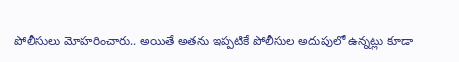పోలీసులు మోహరించారు.. అయితే అతను ఇప్పటికే పోలీసుల అదుపులో ఉన్నట్లు కూడా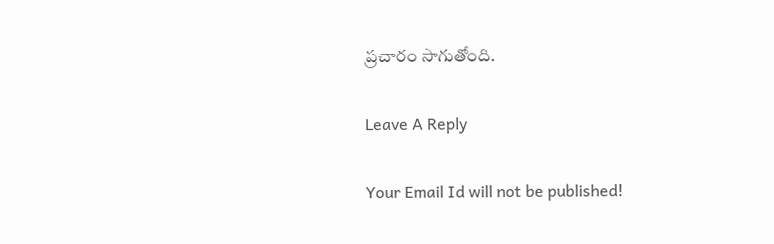ప్రచారం సాగుతోంది.

Leave A Reply

Your Email Id will not be published!